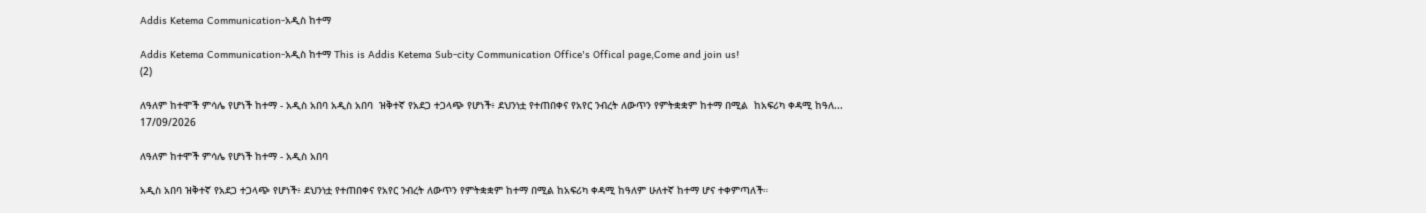Addis Ketema Communication-አዲስ ከተማ

Addis Ketema Communication-አዲስ ከተማ This is Addis Ketema Sub-city Communication Office's Offical page,Come and join us!
(2)

ለዓለም ከተሞች ምሳሌ የሆነች ከተማ - አዲስ አበባ አዲስ አበባ  ዝቅተኛ የአደጋ ተጋላጭ የሆነች፥ ደህንነቷ የተጠበቀና የአየር ንብረት ለውጥን የምትቋቋም ከተማ በሚል  ከአፍሪካ ቀዳሚ ከዓለ...
17/09/2026

ለዓለም ከተሞች ምሳሌ የሆነች ከተማ - አዲስ አበባ

አዲስ አበባ ዝቅተኛ የአደጋ ተጋላጭ የሆነች፥ ደህንነቷ የተጠበቀና የአየር ንብረት ለውጥን የምትቋቋም ከተማ በሚል ከአፍሪካ ቀዳሚ ከዓለም ሁለተኛ ከተማ ሆና ተቀምጣለች።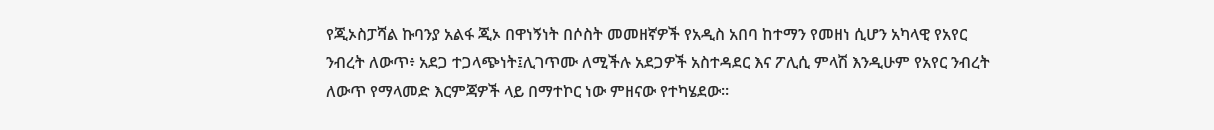የጂኦስፓሻል ኩባንያ አልፋ ጂኦ በዋነኝነት በሶስት መመዘኛዎች የአዲስ አበባ ከተማን የመዘነ ሲሆን አካላዊ የአየር ንብረት ለውጥ፥ አደጋ ተጋላጭነት፤ሊገጥሙ ለሚችሉ አደጋዎች አስተዳደር እና ፖሊሲ ምላሽ እንዲሁም የአየር ንብረት ለውጥ የማላመድ እርምጃዎች ላይ በማተኮር ነው ምዘናው የተካሄደው።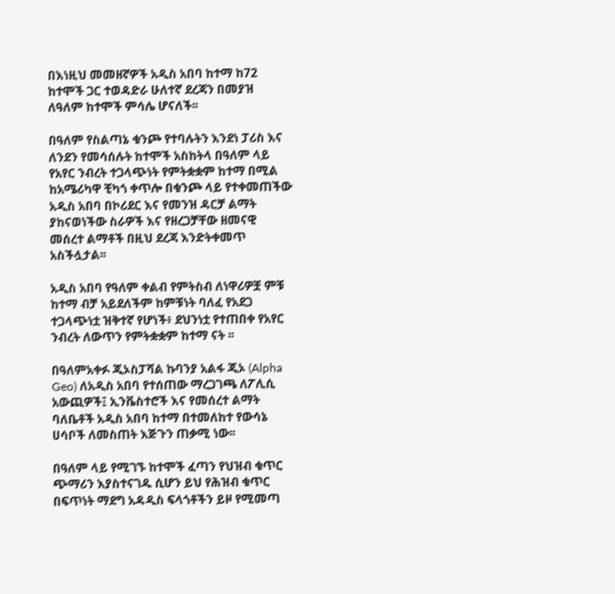በእነዚህ መመዘኛዎች አዲስ አበባ ከተማ ከ72 ከተሞች ጋር ተወዳድራ ሁለተኛ ደረጃን በመያዝ ለዓለም ከተሞች ምሳሌ ሆናለች፡፡

በዓለም የስልጣኔ ቁንጮ የተባሉትን እንደነ ፓሪስ እና ለንደን የመሳሰሉት ከተሞች አስከትላ በዓለም ላይ የአየር ንብረት ተጋላጭነት የምትቋቋም ከተማ በሚል ከአሜሪካዋ ቺካጎ ቀጥሎ በቁንጮ ላይ የተቀመጠችው አዲስ አበባ በኮሪደር እና የመንዝ ዳርቻ ልማት ያከናወነችው ስራዎች እና የዘረጋቻቸው ዘመናዊ መሰረተ ልማቶች በዚህ ደረጃ እንድትቀመጥ አስችሏታል፡፡

አዲስ አበባ የዓለም ቀልብ የምትስብ ለነዋሪዎቿ ምቹ ከተማ ብቻ አይደለችም ከምቹነት ባለፈ የአደጋ ተጋላጭነቷ ዝቅተኛ የሆነች፥ ደህንነቷ የተጠበቀ የአየር ንብረት ለውጥን የምትቋቋም ከተማ ናት ፡፡

በዓለምአቀፉ ጂኦስፓሻል ኩባንያ አልፋ ጂኦ (Alpha Geo) ለአዲስ አበባ የተሰጠው ማረጋገጫ ለፖሊሲ አውጪዎች፤ ኢንቬስተሮች እና የመሰረተ ልማት ባለቤቶች አዲስ አበባ ከተማ በተመለከተ የውሳኔ ሀሳቦች ለመስጠት እጅጉን ጠቃሚ ነው፡፡

በዓለም ላይ የሚገኙ ከተሞች ፈጣን የህዝብ ቁጥር ጭማሪን እያስተናገዱ ሲሆን ይህ የሕዝብ ቁጥር በፍጥነት ማደግ አዳዲስ ፍላጎቶችን ይዞ የሚመጣ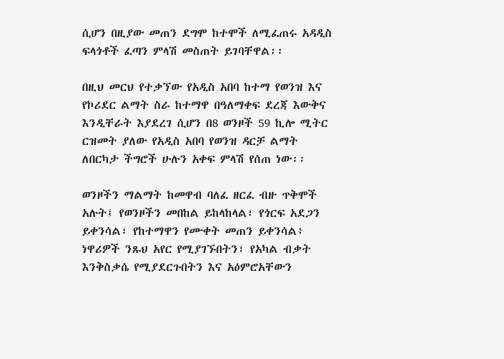ሲሆን በዚያው መጠን ደግሞ ከተሞች ለሚፈጠሩ አዳዲስ ፍላጎቶች ፈጣን ምላሽ መስጠት ይገባቸዋል፡፡

በዚህ መርህ የተቃኘው የአዲስ አበባ ከተማ የወንዝ እና የኮሪደር ልማት ስራ ከተማዋ በዓለማቀፍ ደረጃ እውቅና እንዲቸራት እያደረገ ሲሆን በ8 ወንዞች 59 ኪሎ ሚትር ርዝመት ያለው የአዲስ አበባ የወንዝ ዳርቻ ልማት ለበርካታ ችግሮች ሁሉን አቀፍ ምላሽ የሰጠ ነው፡፡

ወንዞችን ማልማት ከመዋብ ባለፈ ዘርፈ ብዙ ጥቅሞች አሉት፤ የወንዞችን መበከል ይከላከላል፣ የጎርፍ አደጋን ይቀንሳል፣ የከተማዋን የሙቀት መጠን ይቀንሳል፥ ነዋሪዎች ንጹህ አየር የሚያገኙበትን፣ የአካል ብቃት እንቅስቃሴ የሚያደርጉበትን እና አዕምሮአቸውን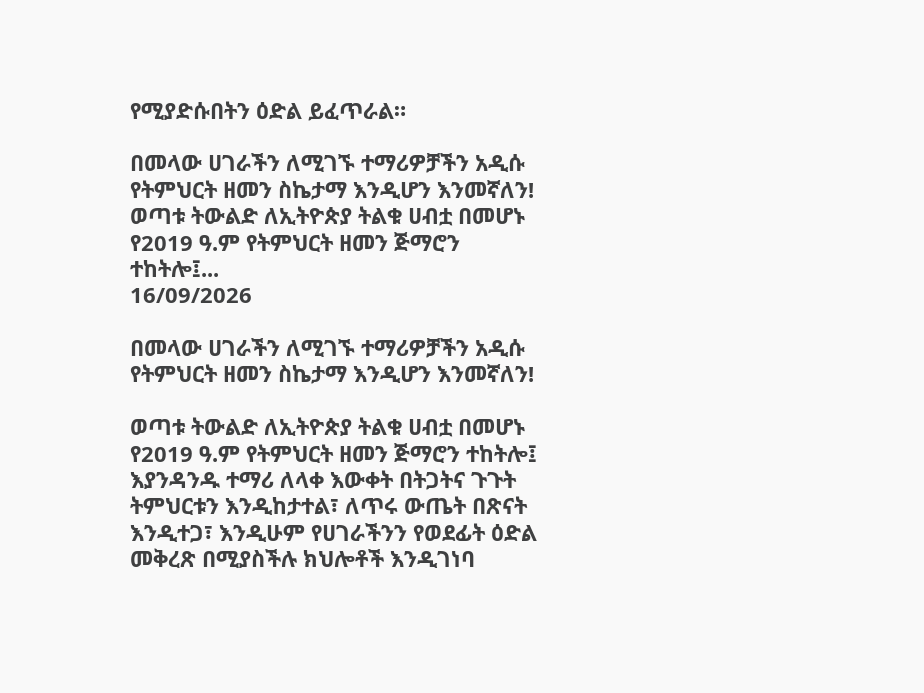የሚያድሱበትን ዕድል ይፈጥራል።

በመላው ሀገራችን ለሚገኙ ተማሪዎቻችን አዲሱ የትምህርት ዘመን ስኬታማ እንዲሆን እንመኛለን! ወጣቱ ትውልድ ለኢትዮጵያ ትልቁ ሀብቷ በመሆኑ የ2019 ዓ.ም የትምህርት ዘመን ጅማሮን ተከትሎ፤...
16/09/2026

በመላው ሀገራችን ለሚገኙ ተማሪዎቻችን አዲሱ የትምህርት ዘመን ስኬታማ እንዲሆን እንመኛለን!

ወጣቱ ትውልድ ለኢትዮጵያ ትልቁ ሀብቷ በመሆኑ የ2019 ዓ.ም የትምህርት ዘመን ጅማሮን ተከትሎ፤ እያንዳንዱ ተማሪ ለላቀ እውቀት በትጋትና ጉጉት ትምህርቱን እንዲከታተል፣ ለጥሩ ውጤት በጽናት እንዲተጋ፣ እንዲሁም የሀገራችንን የወደፊት ዕድል መቅረጽ በሚያስችሉ ክህሎቶች እንዲገነባ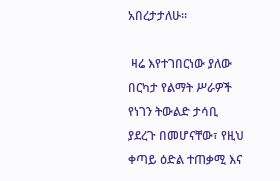አበረታታለሁ።

 ዛሬ እየተገበርነው ያለው በርካታ የልማት ሥራዎች የነገን ትውልድ ታሳቢ ያደረጉ በመሆናቸው፣ የዚህ ቀጣይ ዕድል ተጠቃሚ እና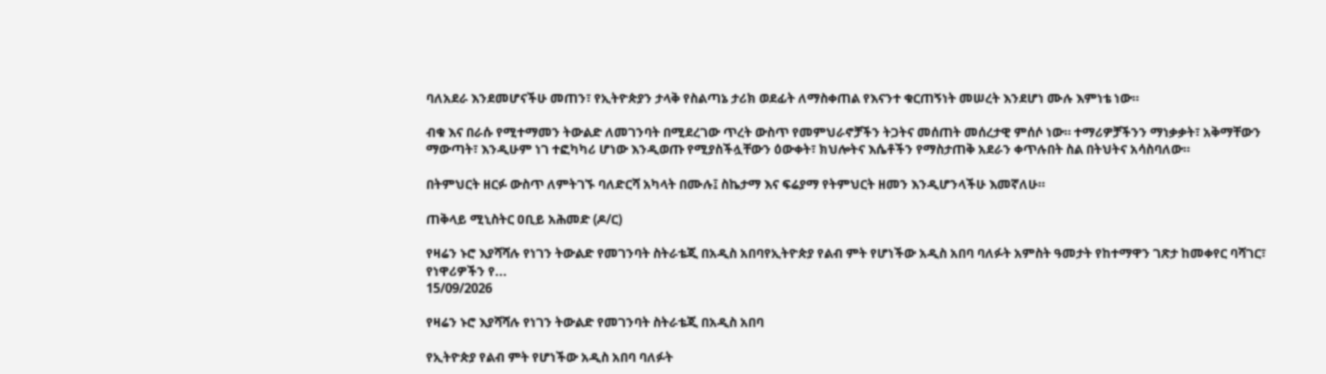ባለአደራ እንደመሆናችሁ መጠን፣ የኢትዮጵያን ታላቅ የስልጣኔ ታሪክ ወደፊት ለማስቀጠል የእናንተ ቁርጠኝነት መሠረት እንደሆነ ሙሉ እምነቴ ነው።

ብቁ እና በራሱ የሚተማመን ትውልድ ለመገንባት በሚደረገው ጥረት ውስጥ የመምህራኖቻችን ትጋትና መሰጠት መሰረታዊ ምሰሶ ነው። ተማሪዎቻችንን ማነቃቃት፣ አቅማቸውን ማውጣት፣ እንዲሁም ነገ ተፎካካሪ ሆነው እንዲወጡ የሚያስችሏቸውን ዕውቀት፣ ክህሎትና እሴቶችን የማስታጠቅ አደራን ቀጥሉበት ስል በትህትና አሳስባለው።

በትምህርት ዘርፉ ውስጥ ለምትገኙ ባለድርሻ አካላት በሙሉ፤ ስኬታማ እና ፍሬያማ የትምህርት ዘመን እንዲሆንላችሁ እመኛለሁ።

ጠቅላይ ሚኒስትር ዐቢይ አሕመድ (ዶ/ር)

የዛሬን ኑሮ እያሻሻሉ የነገን ትውልድ የመገንባት ስትራቴጂ በአዲስ አበባየኢትዮጵያ የልብ ምት የሆነችው አዲስ አበባ ባለፉት አምስት ዓመታት የከተማዋን ገጽታ ከመቀየር ባሻገር፣ የነዋሪዎችን የ...
15/09/2026

የዛሬን ኑሮ እያሻሻሉ የነገን ትውልድ የመገንባት ስትራቴጂ በአዲስ አበባ

የኢትዮጵያ የልብ ምት የሆነችው አዲስ አበባ ባለፉት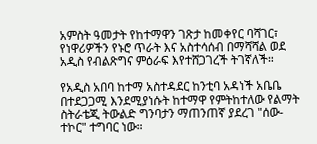አምስት ዓመታት የከተማዋን ገጽታ ከመቀየር ባሻገር፣ የነዋሪዎችን የኑሮ ጥራት እና አስተሳሰብ በማሻሻል ወደ አዲስ የብልጽግና ምዕራፍ እየተሸጋገረች ትገኛለች።

የአዲስ አበባ ከተማ አስተዳደር ከንቲባ አዳነች አቤቤ በተደጋጋሚ እንደሚያነሱት ከተማዋ የምትከተለው የልማት ስትራቴጂ ትውልድ ግንባታን ማጠንጠኛ ያደረገ "ሰው-ተኮር" ተግባር ነው።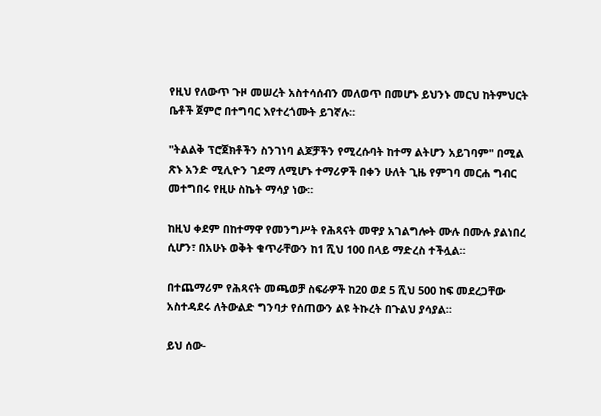የዚህ የለውጥ ጉዞ መሠረት አስተሳሰብን መለወጥ በመሆኑ ይህንኑ መርህ ከትምህርት ቤቶች ጀምሮ በተግባር እየተረጎሙት ይገኛሉ።

"ትልልቅ ፕሮጀክቶችን ስንገነባ ልጆቻችን የሚረሱባት ከተማ ልትሆን አይገባም" በሚል ጽኑ አንድ ሚሊዮን ገደማ ለሚሆኑ ተማሪዎች በቀን ሁለት ጊዜ የምገባ መርሐ ግብር መተግበሩ የዚሁ ስኬት ማሳያ ነው።

ከዚህ ቀደም በከተማዋ የመንግሥት የሕጻናት መዋያ አገልግሎት ሙሉ በሙሉ ያልነበረ ሲሆን፣ በአሁኑ ወቅት ቁጥራቸውን ከ1 ሺህ 100 በላይ ማድረስ ተችሏል።

በተጨማሪም የሕጻናት መጫወቻ ስፍራዎች ከ20 ወደ 5 ሺህ 500 ከፍ መደረጋቸው አስተዳደሩ ለትውልድ ግንባታ የሰጠውን ልዩ ትኩረት በጉልህ ያሳያል።

ይህ ሰው-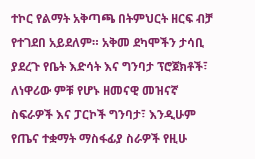ተኮር የልማት አቅጣጫ በትምህርት ዘርፍ ብቻ የተገደበ አይደለም። አቅመ ደካሞችን ታሳቢ ያደረጉ የቤት እድሳት እና ግንባታ ፕሮጀክቶች፣ ለነዋሪው ምቹ የሆኑ ዘመናዊ መዝናኛ ስፍራዎች እና ፓርኮች ግንባታ፣ እንዲሁም የጤና ተቋማት ማስፋፊያ ስራዎች የዚሁ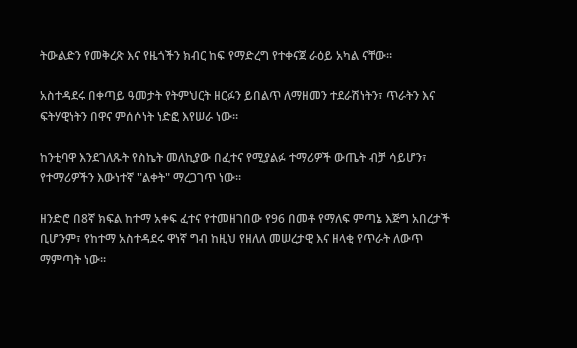ትውልድን የመቅረጽ እና የዜጎችን ክብር ከፍ የማድረግ የተቀናጀ ራዕይ አካል ናቸው።

አስተዳደሩ በቀጣይ ዓመታት የትምህርት ዘርፉን ይበልጥ ለማዘመን ተደራሽነትን፣ ጥራትን እና ፍትሃዊነትን በዋና ምሰሶነት ነድፎ እየሠራ ነው።

ከንቲባዋ እንደገለጹት የስኬት መለኪያው በፈተና የሚያልፉ ተማሪዎች ውጤት ብቻ ሳይሆን፣ የተማሪዎችን እውነተኛ "ልቀት" ማረጋገጥ ነው።

ዘንድሮ በ8ኛ ክፍል ከተማ አቀፍ ፈተና የተመዘገበው የ96 በመቶ የማለፍ ምጣኔ እጅግ አበረታች ቢሆንም፣ የከተማ አስተዳደሩ ዋነኛ ግብ ከዚህ የዘለለ መሠረታዊ እና ዘላቂ የጥራት ለውጥ ማምጣት ነው።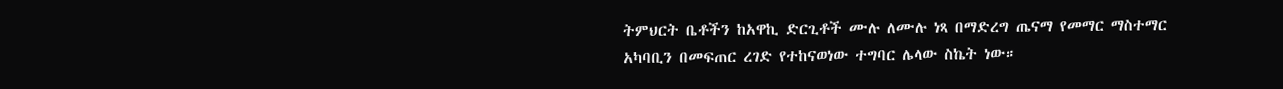ትምህርት ቤቶችን ከአዋኪ ድርጊቶች ሙሉ ለሙሉ ነጻ በማድረግ ጤናማ የመማር ማስተማር አካባቢን በመፍጠር ረገድ የተከናወነው ተግባር ሌላው ስኬት ነው።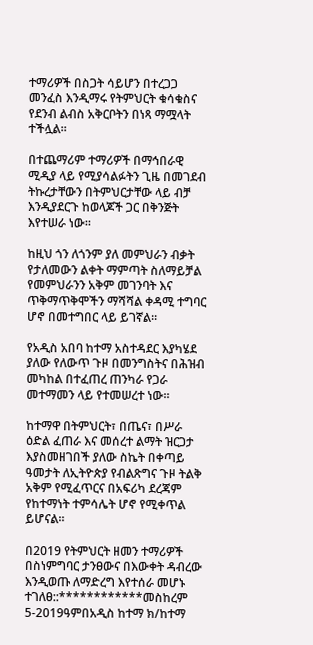ተማሪዎች በስጋት ሳይሆን በተረጋጋ መንፈስ እንዲማሩ የትምህርት ቁሳቁስና የደንብ ልብስ አቅርቦትን በነጻ ማሟላት ተችሏል።

በተጨማሪም ተማሪዎች በማኅበራዊ ሚዲያ ላይ የሚያሳልፉትን ጊዜ በመገደብ ትኩረታቸውን በትምህርታቸው ላይ ብቻ እንዲያደርጉ ከወላጆች ጋር በቅንጅት እየተሠራ ነው።

ከዚህ ጎን ለጎንም ያለ መምህራን ብቃት የታለመውን ልቀት ማምጣት ስለማይቻል የመምህራንን አቅም መገንባት እና ጥቅማጥቅሞችን ማሻሻል ቀዳሚ ተግባር ሆኖ በመተግበር ላይ ይገኛል።

የአዲስ አበባ ከተማ አስተዳደር እያካሄደ ያለው የለውጥ ጉዞ በመንግስትና በሕዝብ መካከል በተፈጠረ ጠንካራ የጋራ መተማመን ላይ የተመሠረተ ነው።

ከተማዋ በትምህርት፣ በጤና፣ በሥራ ዕድል ፈጠራ እና መሰረተ ልማት ዝርጋታ እያስመዘገበች ያለው ስኬት በቀጣይ ዓመታት ለኢትዮጵያ የብልጽግና ጉዞ ትልቅ አቅም የሚፈጥርና በአፍሪካ ደረጃም የከተማነት ተምሳሌት ሆኖ የሚቀጥል ይሆናል፡፡

በ2019 የትምህርት ዘመን ተማሪዎች በስነምግባር ታንፀውና በእውቀት ዳብረው እንዲወጡ ለማድረግ እየተሰራ መሆኑ ተገለፀ::************መስከረም  5-2019ዓምበአዲስ ከተማ ክ/ከተማ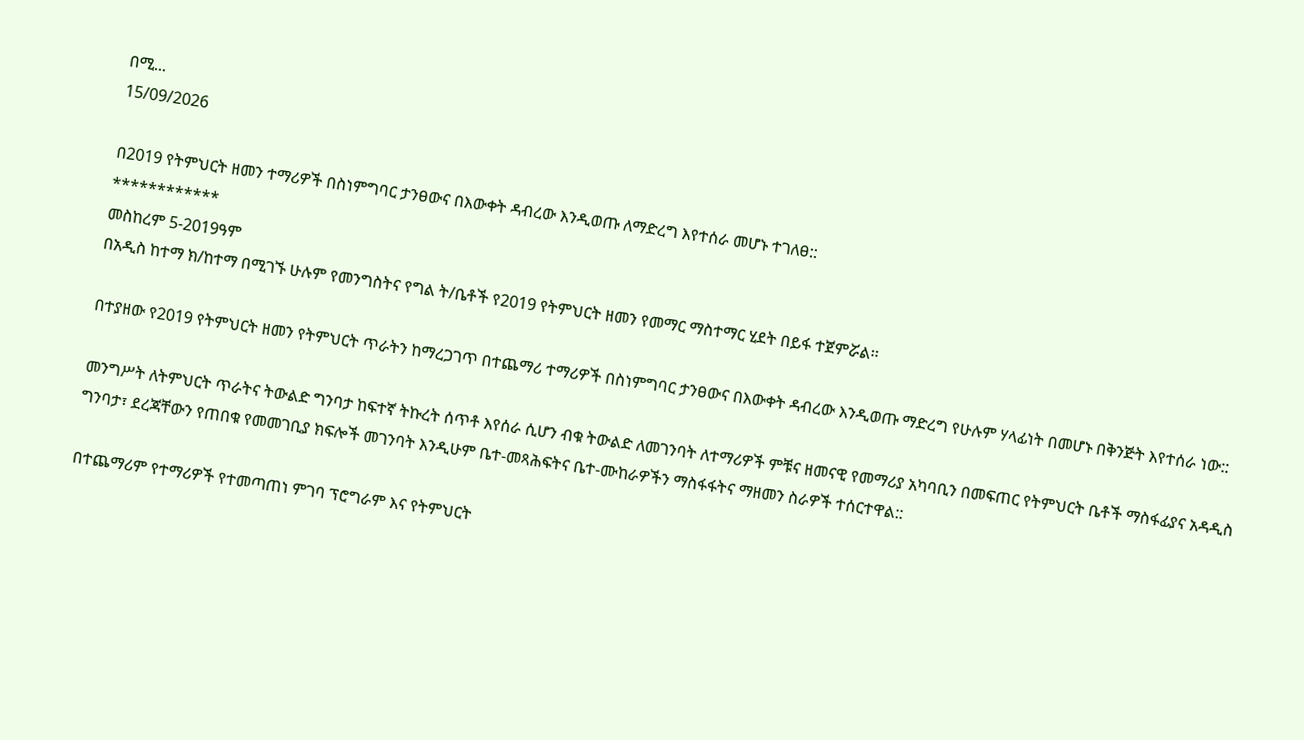በሚ...
15/09/2026

በ2019 የትምህርት ዘመን ተማሪዎች በስነምግባር ታንፀውና በእውቀት ዳብረው እንዲወጡ ለማድረግ እየተሰራ መሆኑ ተገለፀ::
************
መስከረም 5-2019ዓም
በአዲስ ከተማ ክ/ከተማ በሚገኙ ሁሉም የመንግስትና የግል ት/ቤቶች የ2019 የትምህርት ዘመን የመማር ማስተማር ሂደት በይፋ ተጀምሯል፡፡

በተያዘው የ2019 የትምህርት ዘመን የትምህርት ጥራትን ከማረጋገጥ በተጨማሪ ተማሪዎች በስነምግባር ታንፀውና በእውቀት ዳብረው እንዲወጡ ማድረግ የሁሉም ሃላፊነት በመሆኑ በቅንጅት እየተሰራ ነው::

መንግሥት ለትምህርት ጥራትና ትውልድ ግንባታ ከፍተኛ ትኩረት ሰጥቶ እየሰራ ሲሆን ብቁ ትውልድ ለመገንባት ለተማሪዎች ምቹና ዘመናዊ የመማሪያ አካባቢን በመፍጠር የትምህርት ቤቶች ማስፋፊያና አዳዲስ ግንባታ፣ ደረጃቸውን የጠበቁ የመመገቢያ ክፍሎች መገንባት እንዲሁም ቤተ-መጻሕፍትና ቤተ-ሙከራዎችን ማስፋፋትና ማዘመን ስራዎች ተሰርተዋል::

በተጨማሪም የተማሪዎች የተመጣጠነ ምገባ ፕሮግራም እና የትምህርት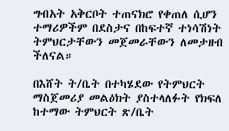ግብአት አቅርቦት ተጠናክሮ የቀጠለ ሲሆን ተማሪዎችም በደስታና በከፍተኛ ተነሳሽነት ትምህርታቸውን መጀመራቸውን ለመታዘብ ችለናል።

በእሸት ት/ቤት በተካሄደው የትምህርት ማስጀመሪያ መልዕክት ያስተላለፉት የክፍለ ከተማው ትምህርት ጽ/ቤት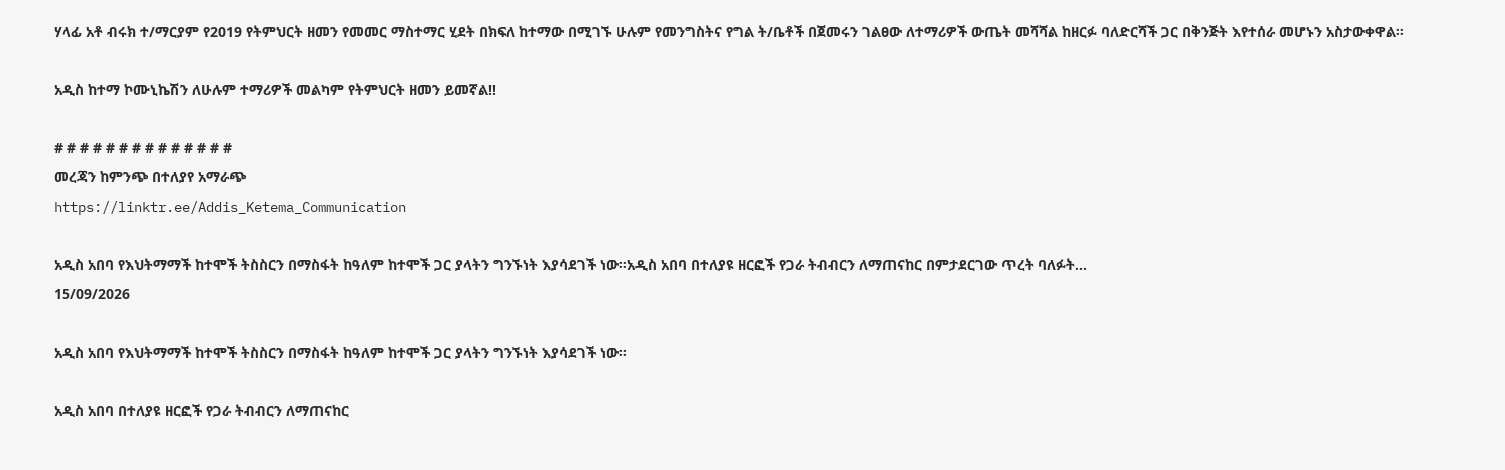ሃላፊ አቶ ብሩክ ተ/ማርያም የ2019 የትምህርት ዘመን የመመር ማስተማር ሂደት በክፍለ ከተማው በሚገኙ ሁሉም የመንግስትና የግል ት/ቤቶች በጀመሩን ገልፀው ለተማሪዎች ውጤት መሻሻል ከዘርፉ ባለድርሻች ጋር በቅንጅት እየተሰራ መሆኑን አስታውቀዋል፡፡

አዲስ ከተማ ኮሙኒኬሽን ለሁሉም ተማሪዎች መልካም የትምህርት ዘመን ይመኛል!!

# # # # # # # # # # # # # #
መረጃን ከምንጭ በተለያየ አማራጭ
https://linktr.ee/Addis_Ketema_Communication

አዲስ አበባ የእህትማማች ከተሞች ትስስርን በማስፋት ከዓለም ከተሞች ጋር ያላትን ግንኙነት እያሳደገች ነው፡፡አዲስ አበባ በተለያዩ ዘርፎች የጋራ ትብብርን ለማጠናከር በምታደርገው ጥረት ባለፉት...
15/09/2026

አዲስ አበባ የእህትማማች ከተሞች ትስስርን በማስፋት ከዓለም ከተሞች ጋር ያላትን ግንኙነት እያሳደገች ነው፡፡

አዲስ አበባ በተለያዩ ዘርፎች የጋራ ትብብርን ለማጠናከር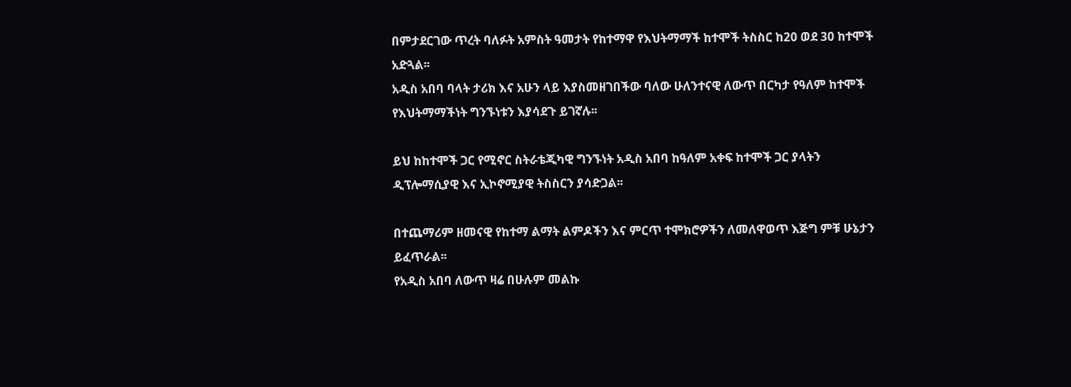በምታደርገው ጥረት ባለፉት አምስት ዓመታት የከተማዋ የእህትማማች ከተሞች ትስስር ከ20 ወደ 30 ከተሞች አድጓል፡፡
አዲስ አበባ ባላት ታሪክ እና አሁን ላይ እያስመዘገበችው ባለው ሁለንተናዊ ለውጥ በርካታ የዓለም ከተሞች የእህትማማችነት ግንኙነቱን እያሳደጉ ይገኛሉ፡፡

ይህ ከከተሞች ጋር የሚኖር ስትራቴጂካዊ ግንኙነት አዲስ አበባ ከዓለም አቀፍ ከተሞች ጋር ያላትን ዲፕሎማሲያዊ እና ኢኮኖሚያዊ ትስስርን ያሳድጋል፡፡

በተጨማሪም ዘመናዊ የከተማ ልማት ልምዶችን እና ምርጥ ተሞክሮዎችን ለመለዋወጥ እጅግ ምቹ ሁኔታን ይፈጥራል፡፡
የአዲስ አበባ ለውጥ ዛሬ በሁሉም መልኩ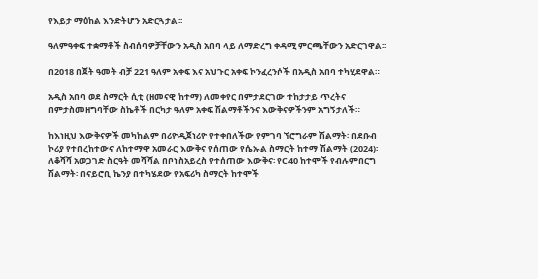የእይታ ማዕከል እንድትሆን አድርጓታል፡፡

ዓለምዓቀፍ ተቋማቶች ስብሰባዎቻቸውን አዲስ አበባ ላይ ለማድረግ ቀዳሚ ምርጫቸውን አድርገዋል፡፡

በ2018 በጀት ዓመት ብቻ 221 ዓለም አቀፍ እና አህጉር አቀፍ ኮንፈረንሶች በአዲስ አበባ ተካሂደዋል።

አዲስ አበባ ወደ ስማርት ሲቲ (ዘመናዊ ከተማ) ለመቀየር በምታደርገው ተከታታይ ጥረትና በምታስመዘግባቸው ስኬቶች በርካታ ዓለም አቀፍ ሽልማቶችንና እውቅናዎችንም አግኝታለች።

ከእነዚህ እውቅናዎች መካከልም በሪዮዲጀነሪዮ የተቀበለችው የምገባ ኘሮግራም ሽልማት፡ በደቡብ ኮሪያ የተበረከተውና ለከተማዋ አመራር እውቅና የሰጠው የሴኡል ስማርት ከተማ ሽልማት (2024)፡ ለቆሻሻ አወጋገድ ስርዓት መሻሻል በቦነስአይረስ የተሰጠው እውቅና፡ የC40 ከተሞች የብሉምበርግ ሽልማት፡ በናይሮቢ ኬንያ በተካሄደው የአፍሪካ ስማርት ከተሞች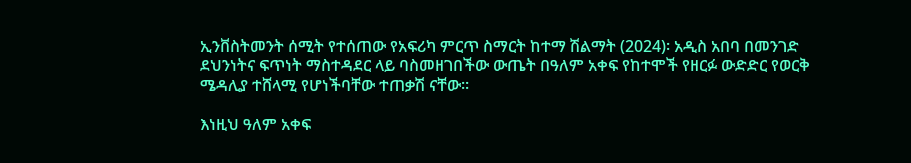ኢንቨስትመንት ሰሚት የተሰጠው የአፍሪካ ምርጥ ስማርት ከተማ ሽልማት (2024)፡ አዲስ አበባ በመንገድ ደህንነትና ፍጥነት ማስተዳደር ላይ ባስመዘገበችው ውጤት በዓለም አቀፍ የከተሞች የዘርፉ ውድድር የወርቅ ሜዳሊያ ተሸላሚ የሆነችባቸው ተጠቃሽ ናቸው፡፡

እነዚህ ዓለም አቀፍ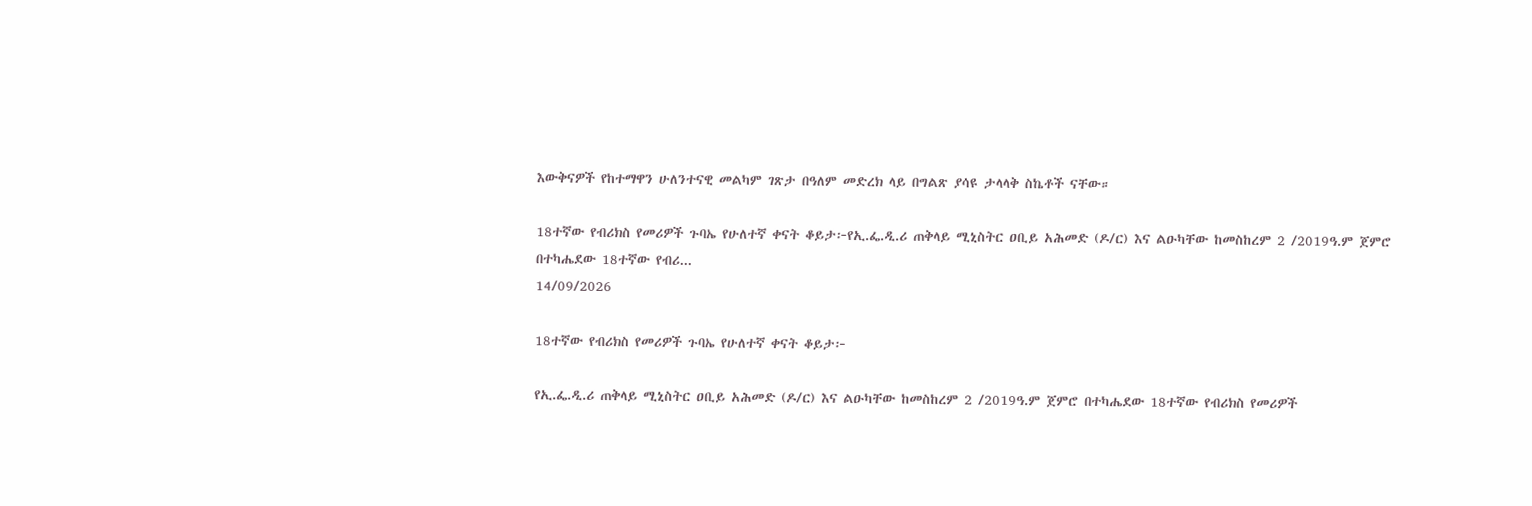እውቅናዎች የከተማዋን ሁለንተናዊ መልካም ገጽታ በዓለም መድረክ ላይ በግልጽ ያሳዩ ታላላቅ ስኬቶች ናቸው።

18ተኛው የብሪክስ የመሪዎች ጉባኤ የሁለተኛ ቀናት ቆይታ፦የኢ.ፌ.ዲ.ሪ ጠቅላይ ሚኒስትር ዐቢይ አሕመድ (ዶ/ር) እና ልዑካቸው ከመስከረም 2 /2019ዓ.ም ጀምሮ በተካሔደው 18ተኛው የብሪ...
14/09/2026

18ተኛው የብሪክስ የመሪዎች ጉባኤ የሁለተኛ ቀናት ቆይታ፦

የኢ.ፌ.ዲ.ሪ ጠቅላይ ሚኒስትር ዐቢይ አሕመድ (ዶ/ር) እና ልዑካቸው ከመስከረም 2 /2019ዓ.ም ጀምሮ በተካሔደው 18ተኛው የብሪክስ የመሪዎች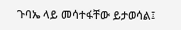ጉባኤ ላይ መሳተፋቸው ይታወሳል፤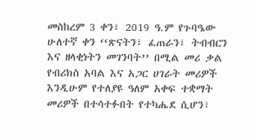መስከረም 3 ቀን፣ 2019 ዓ.ም የጉባዔው ሁለተኛ ቀን ‘‘ጽናትን፣ ፈጠራን፣ ትብብርን እና ዘላቂነትን መገንባት’’ በሚል መሪ ቃል የብሪክስ አባል እና አጋር ሀገራት መሪዎች እንዲሁም የተለያዩ ዓለም አቀፍ ተቋማት መሪዎች በተሳተፉበት የተካሔደ ሲሆን፣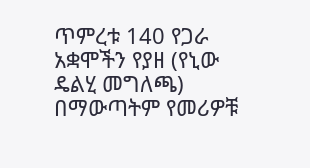ጥምረቱ 140 የጋራ አቋሞችን የያዘ (የኒው ዴልሂ መግለጫ) በማውጣትም የመሪዎቹ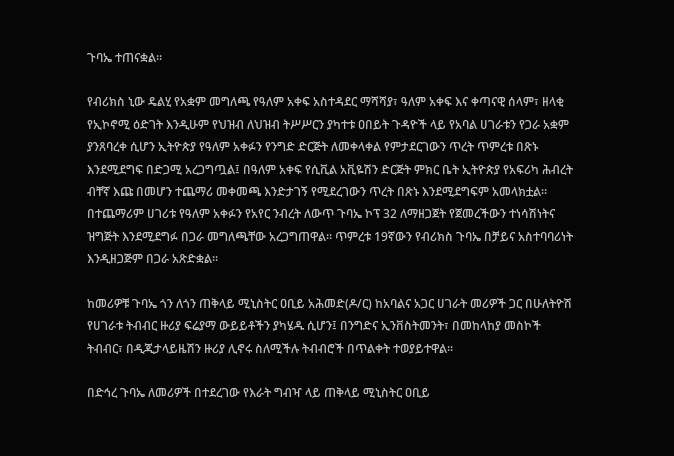ጉባኤ ተጠናቋል።

የብሪክስ ኒው ዴልሂ የአቋም መግለጫ የዓለም አቀፍ አስተዳደር ማሻሻያ፣ ዓለም አቀፍ እና ቀጣናዊ ሰላም፣ ዘላቂ የኢኮኖሚ ዕድገት እንዲሁም የህዝብ ለህዝብ ትሥሥርን ያካተቱ ዐበይት ጉዳዮች ላይ የአባል ሀገራቱን የጋራ አቋም ያንጸባረቀ ሲሆን ኢትዮጵያ የዓለም አቀፉን የንግድ ድርጅት ለመቀላቀል የምታደርገውን ጥረት ጥምረቱ በጽኑ እንደሚደግፍ በድጋሚ አረጋግጧል፤ በዓለም አቀፍ የሲቪል አቪዬሽን ድርጅት ምክር ቤት ኢትዮጵያ የአፍሪካ ሕብረት ብቸኛ እጩ በመሆን ተጨማሪ መቀመጫ እንድታገኝ የሚደረገውን ጥረት በጽኑ እንደሚደግፍም አመላክቷል። በተጨማሪም ሀገሪቱ የዓለም አቀፉን የአየር ንብረት ለውጥ ጉባኤ ኮፕ 32 ለማዘጋጀት የጀመረችውን ተነሳሽነትና ዝግጅት እንደሚደግፉ በጋራ መግለጫቸው አረጋግጠዋል። ጥምረቱ 19ኛውን የብሪክስ ጉባኤ በቻይና አስተባባሪነት እንዲዘጋጅም በጋራ አጽድቋል።

ከመሪዎቹ ጉባኤ ጎን ለጎን ጠቅላይ ሚኒስትር ዐቢይ አሕመድ(ዶ/ር) ከአባልና አጋር ሀገራት መሪዎች ጋር በሁለትዮሽ የሀገራቱ ትብብር ዙሪያ ፍሬያማ ውይይቶችን ያካሄዱ ሲሆን፤ በንግድና ኢንቨስትመንት፣ በመከላከያ መስኮች ትብብር፣ በዲጂታላይዜሽን ዙሪያ ሊኖሩ ስለሚችሉ ትብብሮች በጥልቀት ተወያይተዋል።

በድኅረ ጉባኤ ለመሪዎች በተደረገው የእራት ግብዣ ላይ ጠቅላይ ሚኒስትር ዐቢይ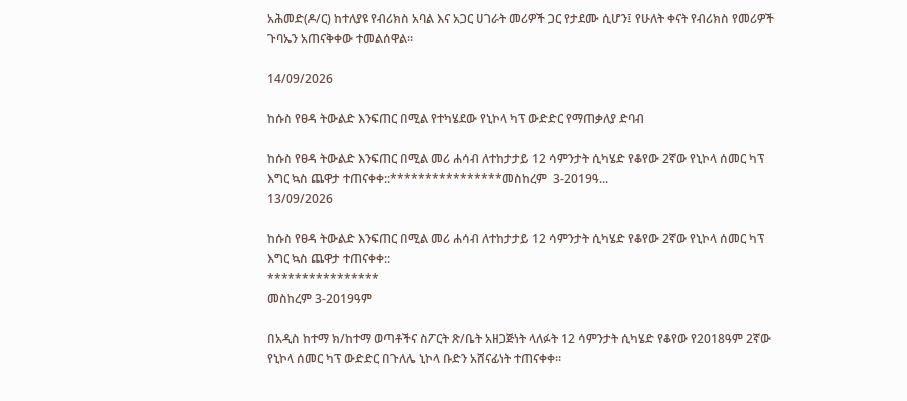አሕመድ(ዶ/ር) ከተለያዩ የብሪክስ አባል እና አጋር ሀገራት መሪዎች ጋር የታደሙ ሲሆን፤ የሁለት ቀናት የብሪክስ የመሪዎች ጉባኤን አጠናቅቀው ተመልሰዋል።

14/09/2026

ከሱስ የፀዳ ትውልድ እንፍጠር በሚል የተካሄደው የኒኮላ ካፕ ውድድር የማጠቃለያ ድባብ

ከሱስ የፀዳ ትውልድ እንፍጠር በሚል መሪ ሐሳብ ለተከታታይ 12 ሳምንታት ሲካሄድ የቆየው 2ኛው የኒኮላ ሰመር ካፕ እግር ኳስ ጨዋታ ተጠናቀቀ::****************መስከረም  3-2019ዓ...
13/09/2026

ከሱስ የፀዳ ትውልድ እንፍጠር በሚል መሪ ሐሳብ ለተከታታይ 12 ሳምንታት ሲካሄድ የቆየው 2ኛው የኒኮላ ሰመር ካፕ እግር ኳስ ጨዋታ ተጠናቀቀ::
****************
መስከረም 3-2019ዓም

በአዲስ ከተማ ክ/ከተማ ወጣቶችና ስፖርት ጽ/ቤት አዘጋጅነት ላለፉት 12 ሳምንታት ሲካሄድ የቆየው የ2018ዓም 2ኛው የኒኮላ ሰመር ካፕ ውድድር በጉለሌ ኒኮላ ቡድን አሸናፊነት ተጠናቀቀ።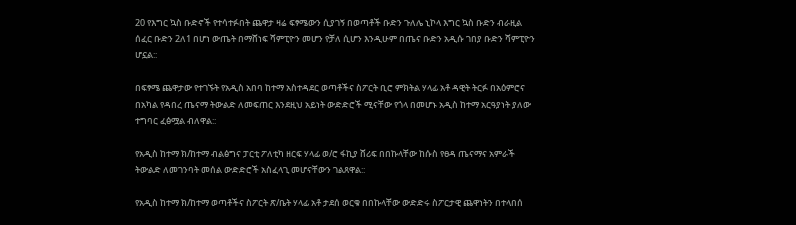20 የእግር ኳስ ቡድኖች የተሳተፉበት ጨዋታ ዛሬ ፍፃሜውን ሲያገኝ በወጣቶች ቡድን ጉለሌ ኒኮላ እግር ኳስ ቡድን ብራዚል ሰፈር ቡድን 2ለ1 በሆነ ውጤት በማሸነፍ ሻምፒዮን መሆን የቻለ ሲሆን እንዲሁም በጤና ቡድን አዲሱ ገበያ ቡድን ሻምፒዮን ሆኗል::

በፍፃሜ ጨዋታው የተገኙት የአዲስ አበባ ከተማ አስተዳደር ወጣቶችና ስፖርት ቢሮ ምክትል ሃላፊ አቶ ዳዊት ትርፉ በአዕምሮና በአካል የዳበረ ጤናማ ትውልድ ለመፍጠር እንደዚህ አይነት ውድድሮች ሚናቸው የጎላ በመሆኑ አዲስ ከተማ አርዓያነት ያለው ተግባር ፈፅሟል ብለዋል::

የአዲስ ከተማ ክ/ከተማ ብልፅግና ፓርቲ ፖለቲካ ዘርፍ ሃላፊ ወ/ሮ ፋኪያ ሸሪፍ በበኩላቸው ከሱስ የፀዳ ጤናማና አምራች ትውልድ ለመገንባት መሰል ውድድሮች አስፈላጊ መሆናቸውን ገልጸዋል::

የአዲስ ከተማ ክ/ከተማ ወጣቶችና ስፖርት ጽ/ቤት ሃላፊ አቶ ታደሰ ወርቁ በበኩላቸው ውድድሩ ስፖርታዊ ጨዋነትን በተላበሰ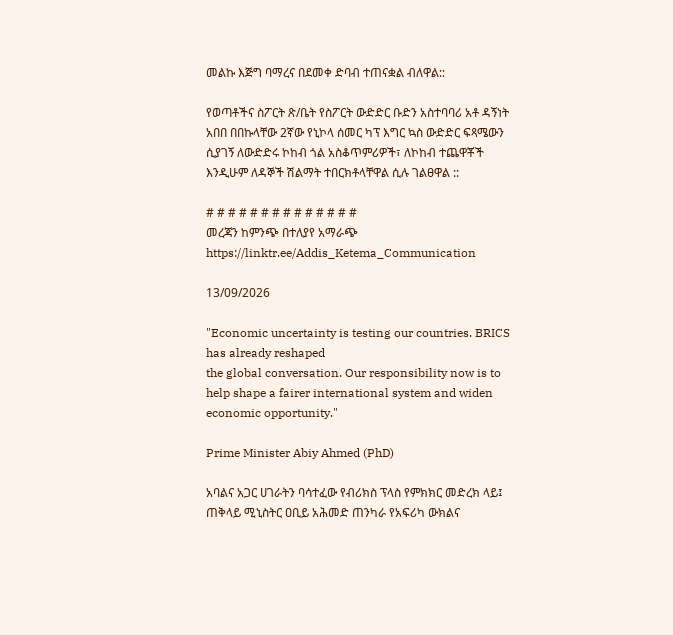መልኩ እጅግ ባማረና በደመቀ ድባብ ተጠናቋል ብለዋል::

የወጣቶችና ስፖርት ጽ/ቤት የስፖርት ውድድር ቡድን አስተባባሪ አቶ ዳኝነት አበበ በበኩላቸው 2ኛው የኒኮላ ሰመር ካፕ እግር ኳስ ውድድር ፍጻሜውን ሲያገኝ ለውድድሩ ኮከብ ጎል አስቆጥምሪዎች፣ ለኮከብ ተጨዋቾች እንዲሁም ለዳኞች ሽልማት ተበርክቶላቸዋል ሲሉ ገልፀዋል ::

# # # # # # # # # # # # # #
መረጃን ከምንጭ በተለያየ አማራጭ
https://linktr.ee/Addis_Ketema_Communication

13/09/2026

"Economic uncertainty is testing our countries. BRICS has already reshaped
the global conversation. Our responsibility now is to help shape a fairer international system and widen economic opportunity."

Prime Minister Abiy Ahmed (PhD)

አባልና አጋር ሀገራትን ባሳተፈው የብሪክስ ፕላስ የምክክር መድረክ ላይ፤ ጠቅላይ ሚኒስትር ዐቢይ አሕመድ ጠንካራ የአፍሪካ ውክልና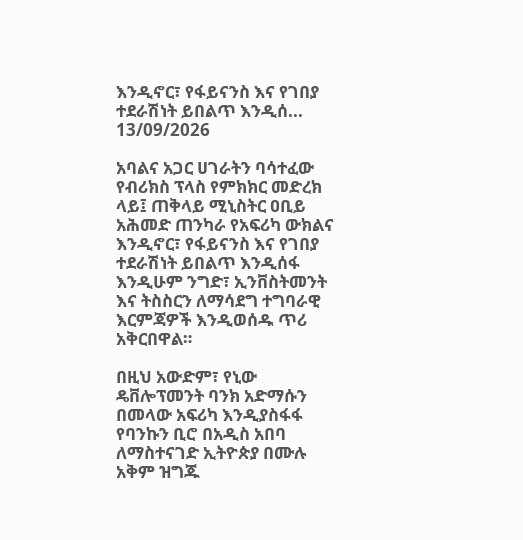እንዲኖር፣ የፋይናንስ እና የገበያ ተደራሽነት ይበልጥ እንዲሰ...
13/09/2026

አባልና አጋር ሀገራትን ባሳተፈው የብሪክስ ፕላስ የምክክር መድረክ ላይ፤ ጠቅላይ ሚኒስትር ዐቢይ አሕመድ ጠንካራ የአፍሪካ ውክልና እንዲኖር፣ የፋይናንስ እና የገበያ ተደራሽነት ይበልጥ እንዲሰፋ እንዲሁም ንግድ፣ ኢንቨስትመንት እና ትስስርን ለማሳደግ ተግባራዊ እርምጃዎች እንዲወሰዱ ጥሪ አቅርበዋል።

በዚህ አውድም፣ የኒው ዴቨሎፕመንት ባንክ አድማሱን በመላው አፍሪካ እንዲያስፋፋ የባንኩን ቢሮ በአዲስ አበባ ለማስተናገድ ኢትዮጵያ በሙሉ አቅም ዝግጁ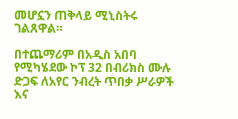መሆኗን ጠቅላይ ሚኒስትሩ ገልጸዋል።

በተጨማሪም በአዲስ አበባ የሚካሄደው ኮፕ 32 በብሪክስ ሙሉ ድጋፍ ለአየር ንብረት ጥበቃ ሥራዎች እና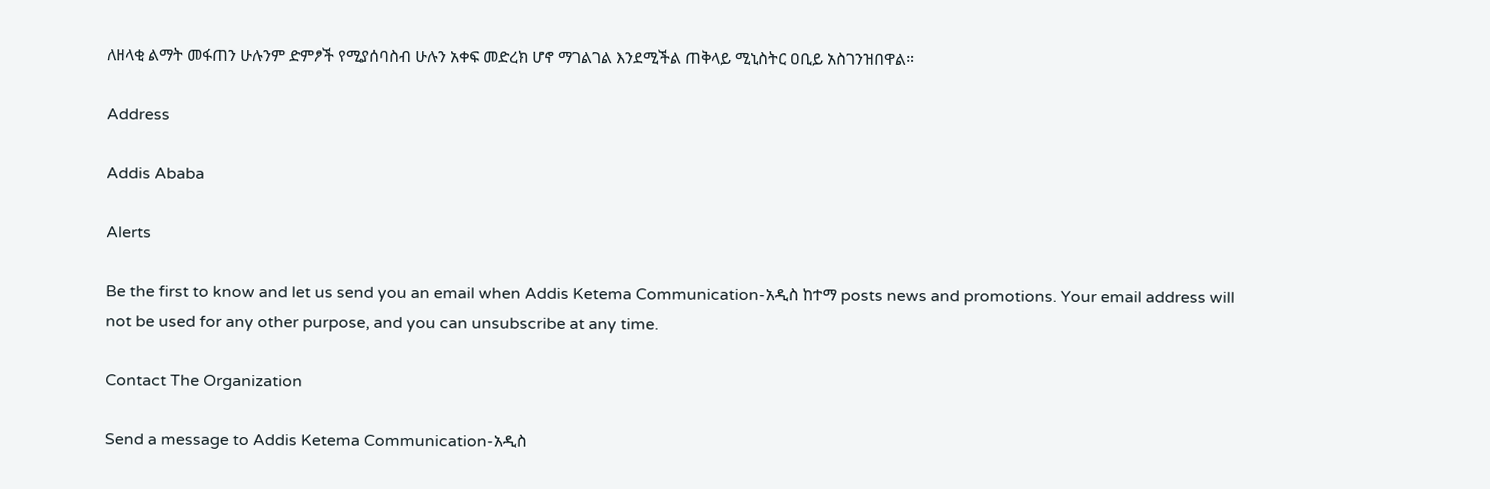ለዘላቂ ልማት መፋጠን ሁሉንም ድምፆች የሚያሰባስብ ሁሉን አቀፍ መድረክ ሆኖ ማገልገል እንደሚችል ጠቅላይ ሚኒስትር ዐቢይ አስገንዝበዋል።

Address

Addis Ababa

Alerts

Be the first to know and let us send you an email when Addis Ketema Communication-አዲስ ከተማ posts news and promotions. Your email address will not be used for any other purpose, and you can unsubscribe at any time.

Contact The Organization

Send a message to Addis Ketema Communication-አዲስ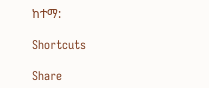ከተማ:

Shortcuts

Share